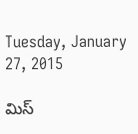Tuesday, January 27, 2015

మిస్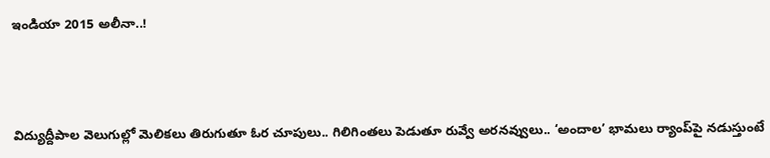ఇండియా 2015 అలీనా..!



విద్యుద్దీపాల వెలుగుల్లో మెలికలు తిరుగుతూ ఓర చూపులు.. గిలిగింతలు పెడుతూ రువ్వే అరనవ్వులు.. ‘అందాల’ భామలు ర్యాంప్‌పై నడుస్తుంటే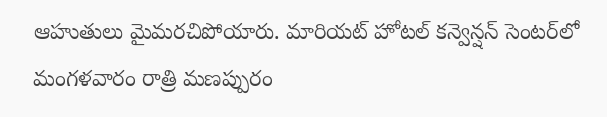ఆహుతులు మైమరచిపోయారు. మారియట్ హోటల్ కన్వెన్షన్ సెంటర్‌లో మంగళవారం రాత్రి మణప్పురం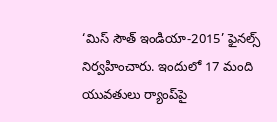‘మిస్ సౌత్ ఇండియా-2015’ ఫైనల్స్ నిర్వహించారు. ఇందులో 17 మంది యువతులు ర్యాంప్‌పై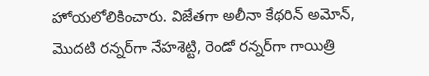హోయలోలికించారు. విజేతగా అలీనా కేథరిన్ అమోన్, మొదటి రన్నర్‌గా నేహశెట్టి, రెండో రన్నర్‌గా గాయిత్రి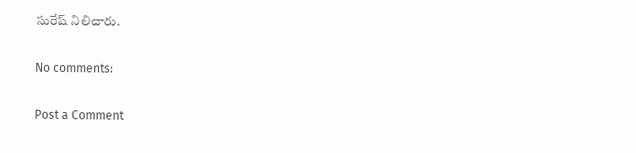సురేష్ నిలిచారు.

No comments:

Post a Comment